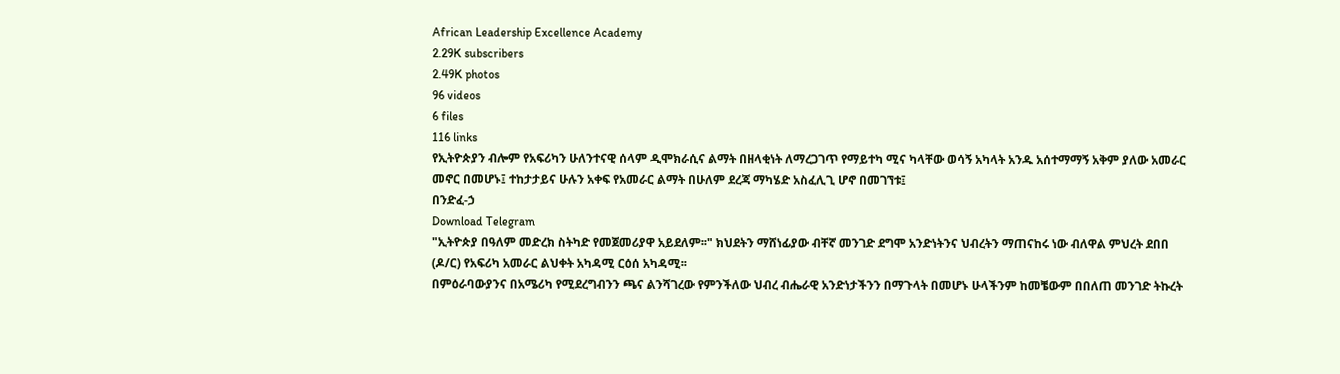African Leadership Excellence Academy
2.29K subscribers
2.49K photos
96 videos
6 files
116 links
የኢትዮጵያን ብሎም የአፍሪካን ሁለንተናዊ ሰላም ዲሞክራሲና ልማት በዘላቂነት ለማረጋገጥ የማይተካ ሚና ካላቸው ወሳኝ አካላት አንዱ አሰተማማኝ አቅም ያለው አመራር መኖር በመሆኑ፤ ተከታታይና ሁሉን አቀፍ የአመራር ልማት በሁለም ደረጃ ማካሄድ አስፈሊጊ ሆኖ በመገኘቱ፤
በንድፈ-ኃ
Download Telegram
"ኢትዮጵያ በዓለም መድረክ ስትካድ የመጀመሪያዋ አይደለም፡፡" ክህደትን ማሸነፊያው ብቸኛ መንገድ ደግሞ አንድነትንና ህብረትን ማጠናከሩ ነው ብለዋል ምህረት ደበበ (ዶ/ር) የአፍሪካ አመራር ልህቀት አካዳሚ ርዕሰ አካዳሚ፡፡
በምዕራባውያንና በአሜሪካ የሚደረግብንን ጫና ልንሻገረው የምንችለው ህብረ ብሔራዊ አንድነታችንን በማጉላት በመሆኑ ሁላችንም ከመቼውም በበለጠ መንገድ ትኩረት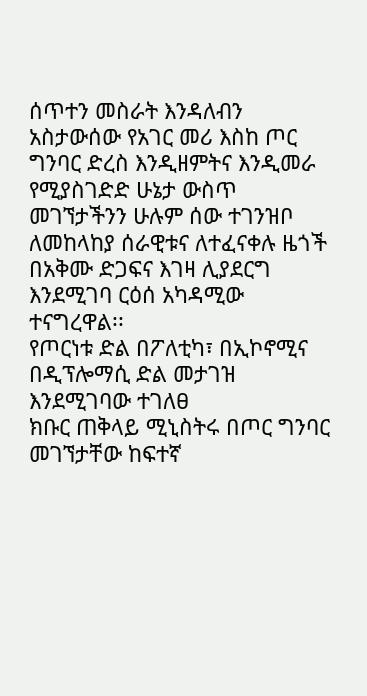ሰጥተን መስራት እንዳለብን አስታውሰው የአገር መሪ እስከ ጦር ግንባር ድረስ እንዲዘምትና እንዲመራ የሚያስገድድ ሁኔታ ውስጥ መገኘታችንን ሁሉም ሰው ተገንዝቦ ለመከላከያ ሰራዊቱና ለተፈናቀሉ ዜጎች በአቅሙ ድጋፍና እገዛ ሊያደርግ እንደሚገባ ርዕሰ አካዳሚው ተናግረዋል፡፡
የጦርነቱ ድል በፖለቲካ፣ በኢኮኖሚና በዲፕሎማሲ ድል መታገዝ እንደሚገባው ተገለፀ
ክቡር ጠቅላይ ሚኒስትሩ በጦር ግንባር መገኘታቸው ከፍተኛ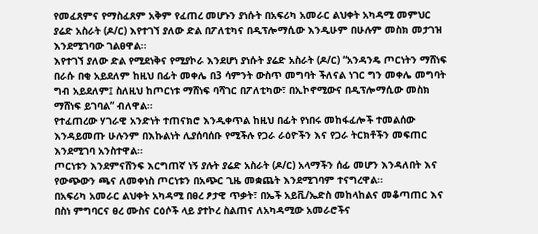የመፈጸምና የማስፈጸም አቅም የፈጠረ መሆኑን ያነሱት በአፍሪካ አመራር ልህቀት አካዳሚ መምህር ያሬድ አስራት (ዶ/ር) እየተገኘ ያለው ድል በፖለቲካና በዲፕሎማሲው እንዲሁም በሁሉም መስክ መታገዝ እንደሚገባው ገልፀዋል፡፡
እየተገኘ ያለው ድል የሚደነቅና የሚያኮራ እንደሆነ ያነሱት ያሬድ አስራት (ዶ/ር) “አንዳንዴ ጦርነትን ማሸነፍ በራሱ በቂ አይደለም ከዚህ በፊት መቀሌ በ3 ሳምንት ውስጥ መግባት ችለናል ነገር ግን መቀሌ መግባት ግብ አይደለም፤ ስለዚህ ከጦርነቱ ማሸነፍ ባሻገር በፖለቲካው፣ በኢኮኖሚውና በዲፕሎማሲው መስክ ማሸነፍ ይገባል” ብለዋል፡፡
የተፈጠረው ሃገራዊ አንድነት ተጠናክሮ እንዲቀጥል ከዚህ በፊት የነበሩ መከፋፈሎች ተመልሰው እንዳይመጡ ሁሉንም በእኩልነት ሊያሰባሰቡ የሚችሉ የጋራ ራዕዮችን እና የጋራ ትርክቶችን መፍጠር እንደሚገባ አንስተዋል፡፡
ጦርነቱን እንደምናሸንፍ እርግጠኛ ነኝ ያሉት ያሬድ አስራት (ዶ/ር) አላማችን ሰፊ መሆን እንዳለበት እና የውጭውን ጫና ለመቀነስ ጦርነቱን በአጭር ጊዜ መቋጨት እንደሚገባም ተናግረዋል፡፡
በአፍሪካ አመራር ልህቀት አካዳሚ በፀረ ፆታዊ ጥቃት፣ በኤች አይቪ/ኤድስ መከላከልና መቆጣጠር እና በስነ ምግባርና ፀረ ሙስና ርዕሶች ላይ ያተኮረ ስልጠና ለአካዳሚው አመራሮችና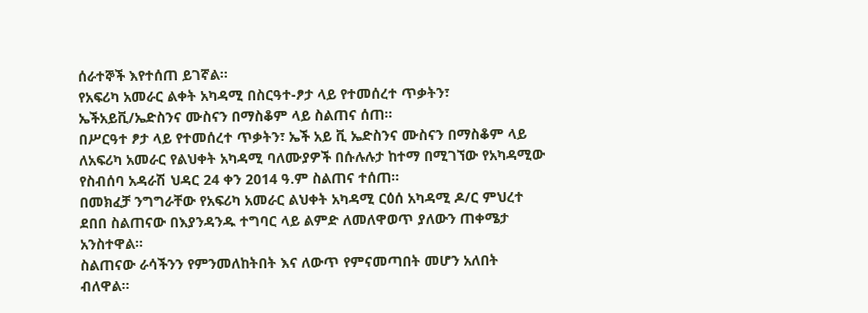ሰራተኞች እየተሰጠ ይገኛል፡፡
የአፍሪካ አመራር ልቀት አካዳሚ በስርዓተ-ፆታ ላይ የተመሰረተ ጥቃትን፣ ኤችአይቪ/ኤድስንና ሙስናን በማስቆም ላይ ስልጠና ሰጠ።
በሥርዓተ ፆታ ላይ የተመሰረተ ጥቃትን፣ ኤች አይ ቪ ኤድስንና ሙስናን በማስቆም ላይ ለአፍሪካ አመራር የልህቀት አካዳሚ ባለሙያዎች በሱሉሉታ ከተማ በሚገኘው የአካዳሚው የስብሰባ አዳራሽ ህዳር 24 ቀን 2014 ዓ.ም ስልጠና ተሰጠ።
በመክፈቻ ንግግራቸው የአፍሪካ አመራር ልህቀት አካዳሚ ርዕሰ አካዳሚ ዶ/ር ምህረተ ደበበ ስልጠናው በእያንዳንዱ ተግባር ላይ ልምድ ለመለዋወጥ ያለውን ጠቀሜታ አንስተዋል።
ስልጠናው ራሳችንን የምንመለከትበት እና ለውጥ የምናመጣበት መሆን አለበት ብለዋል።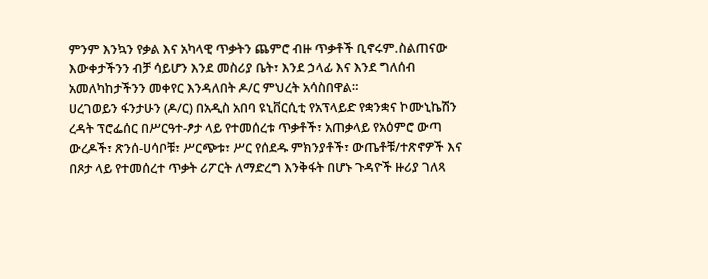ምንም እንኳን የቃል እና አካላዊ ጥቃትን ጨምሮ ብዙ ጥቃቶች ቢኖሩም.ስልጠናው እውቀታችንን ብቻ ሳይሆን እንደ መስሪያ ቤት፣ እንደ ኃላፊ እና እንደ ግለሰብ አመለካከታችንን መቀየር እንዳለበት ዶ/ር ምህረት አሳስበዋል።
ሀረገወይን ፋንታሁን (ዶ/ር) በአዲስ አበባ ዩኒቨርሲቲ የአፕላይድ የቋንቋና ኮሙኒኬሽን ረዳት ፕሮፌሰር በሥርዓተ-ፆታ ላይ የተመሰረቱ ጥቃቶች፣ አጠቃላይ የአዕምሮ ውጣ ውረዶች፣ ጽንሰ-ሀሳቦቹ፣ ሥርጭቱ፣ ሥር የሰደዱ ምክንያቶች፣ ውጤቶቹ/ተጽኖዎች እና በጾታ ላይ የተመሰረተ ጥቃት ሪፖርት ለማድረግ እንቅፋት በሆኑ ጉዳዮች ዙሪያ ገለጻ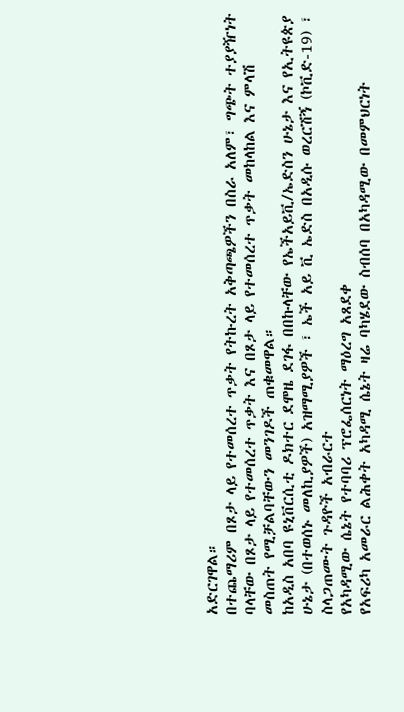አድርገዋል።
በተጨማሪም በጾታ ላይ የተመሰረተ ጥቃት የትኩረት አቅጣጫዎችን በስራ አለም፣ ግጭት ተያያዥነት ባላቸው በጾታ ላይ የተመሰረተ ጥቃት እና በጾታ ላይ የተመሰረተ ጥቃት መከላከል እና ምላሽ መስጠት የሚቻልባቸውን መንገዶች ጠቁመዋል።
ከአዲስ አበባ ዩኒቨርሲቲ ዶክተር ደሞዜ ደገፋ በበኩላቸው የኤችአይቪ/ኤድስን ሁኔታ እና የኢትዩጵያ ሁኔታ (በተወሰኑ መለኪያዎች) አዝማሚያዎች ፣ ኤች አይ ቪ ኤድስ በአዲሱ ወረርሽኝ (ኮቪድ-19) ፣ ስላጋጠሙት ጉዳዮች አብራርተ
የአካዳሚው ሴኔት የተባባሪ ፕሮፌሰርነት ማዕረግ አጸደቀ
የአፍሪካ አመራር ልሕቀት አካዳሚ ሴኔት ዛሬ ባካሄደው ስብሰባ በአካዳሚው በመምህርነት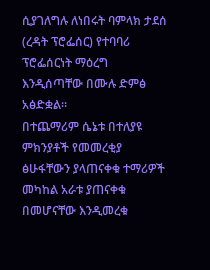ሲያገለግሉ ለነበሩት ባምላክ ታደሰ (ረዳት ፕሮፌሰር) የተባባሪ ፕሮፌሰርነት ማዕረግ እንዲሰጣቸው በሙሉ ድምፅ አፅድቋል፡፡
በተጨማሪም ሴኔቱ በተለያዩ ምክንያቶች የመመረቂያ ፅሁፋቸውን ያላጠናቀቁ ተማሪዎች መካከል አራቱ ያጠናቀቁ በመሆናቸው እንዲመረቁ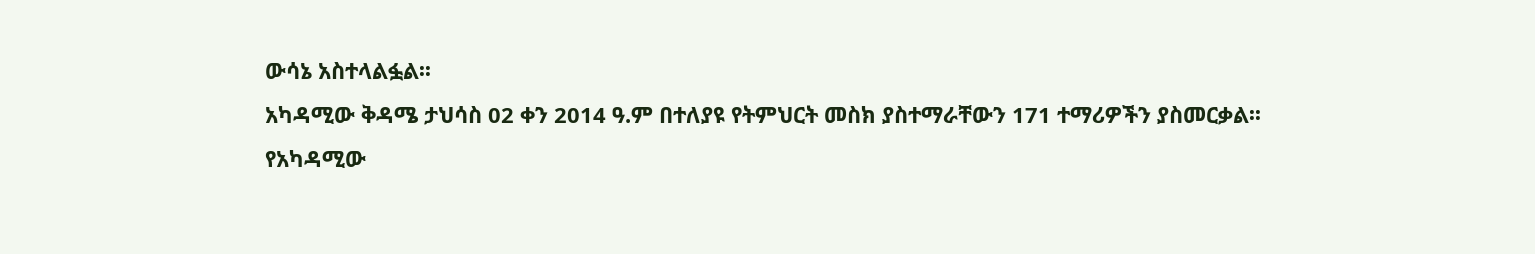ውሳኔ አስተላልፏል፡፡
አካዳሚው ቅዳሜ ታህሳስ 02 ቀን 2014 ዓ.ም በተለያዩ የትምህርት መስክ ያስተማራቸውን 171 ተማሪዎችን ያስመርቃል፡፡
የአካዳሚው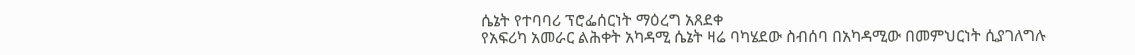ሴኔት የተባባሪ ፕሮፌሰርነት ማዕረግ አጸደቀ
የአፍሪካ አመራር ልሕቀት አካዳሚ ሴኔት ዛሬ ባካሄደው ስብሰባ በአካዳሚው በመምህርነት ሲያገለግሉ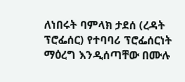ለነበሩት ባምላክ ታደሰ (ረዳት ፕሮፌሰር) የተባባሪ ፕሮፌሰርነት ማዕረግ እንዲሰጣቸው በሙሉ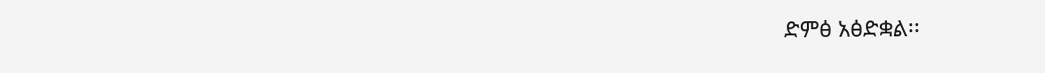ድምፅ አፅድቋል፡፡